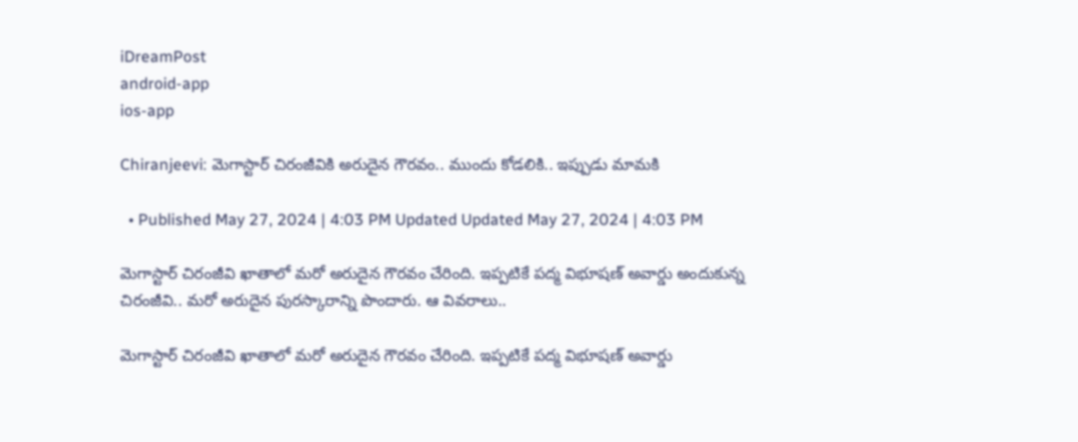iDreamPost
android-app
ios-app

Chiranjeevi: మెగాస్టార్‌ చిరంజీవికి అరుదైన గౌరవం.. ముందు కోడలికి.. ఇప్పుడు మామకి

  • Published May 27, 2024 | 4:03 PM Updated Updated May 27, 2024 | 4:03 PM

మెగాస్టార్‌ చిరంజీవి ఖాతాలో మరో అరుదైన గౌరవం చేరింది. ఇప్పటికే పద్మ విభూషణ్‌ అవార్డు అందుకున్న చిరంజీవి.. మరో అరుదైన పురస్కారాన్ని పొందారు. ఆ వివరాలు..

మెగాస్టార్‌ చిరంజీవి ఖాతాలో మరో అరుదైన గౌరవం చేరింది. ఇప్పటికే పద్మ విభూషణ్‌ అవార్డు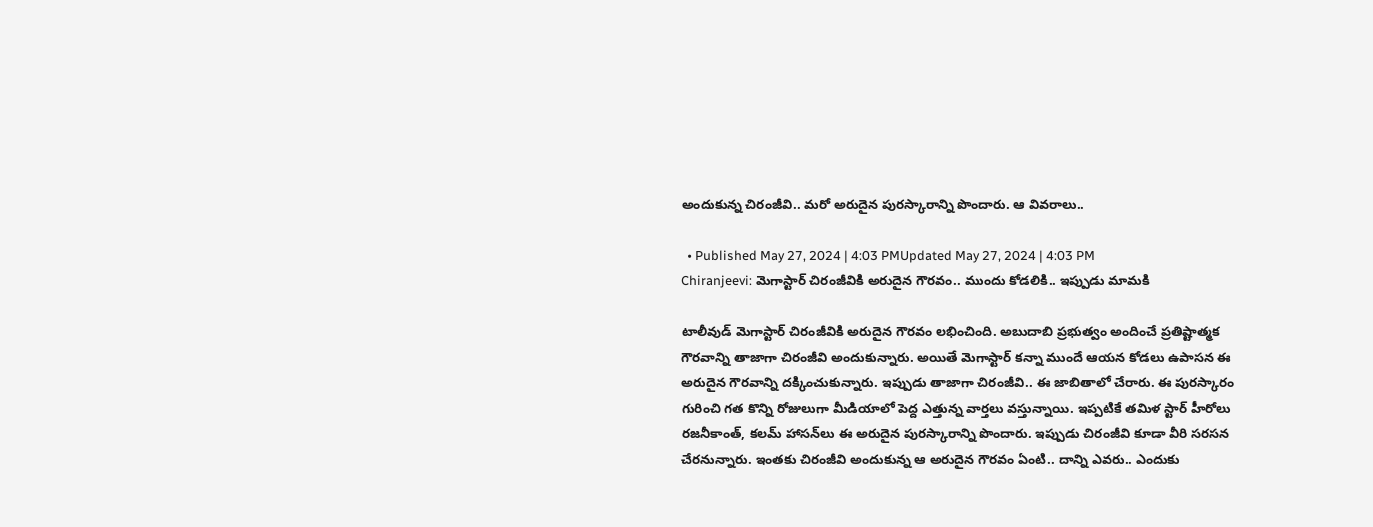అందుకున్న చిరంజీవి.. మరో అరుదైన పురస్కారాన్ని పొందారు. ఆ వివరాలు..

  • Published May 27, 2024 | 4:03 PMUpdated May 27, 2024 | 4:03 PM
Chiranjeevi: మెగాస్టార్‌ చిరంజీవికి అరుదైన గౌరవం.. ముందు కోడలికి.. ఇప్పుడు మామకి

టాలీవుడ్‌ మెగాస్టార్‌ చిరంజీవికి అరుదైన గౌరవం లభించింది. అబుదాబి ప్రభుత్వం అందించే ప్రతిష్టాత్మక గౌరవాన్ని తాజాగా చిరంజీవి అందుకున్నారు. అయితే మెగాస్టార్‌ కన్నా ముందే ఆయన కోడలు ఉపాసన ఈ అరుదైన గౌరవాన్ని దక్కించుకున్నారు. ఇప్పుడు తాజాగా చిరంజీవి.. ఈ జాబితాలో చేరారు. ఈ పురస్కారం గురించి గత కొన్ని రోజులుగా మీడియాలో పెద్ద ఎత్తున్న వార్తలు వస్తున్నాయి. ఇప్పటికే తమిళ స్టార్‌ హీరోలు రజనీకాంత్‌, కలమ్‌ హాసన్‌లు ఈ అరుదైన పురస్కారాన్ని పొందారు. ఇప్పుడు చిరంజీవి కూడా వీరి సరసన చేరనున్నారు. ఇంతకు చిరంజీవి అందుకున్న ఆ అరుదైన గౌరవం ఏంటి.. దాన్ని ఎవరు.. ఎందుకు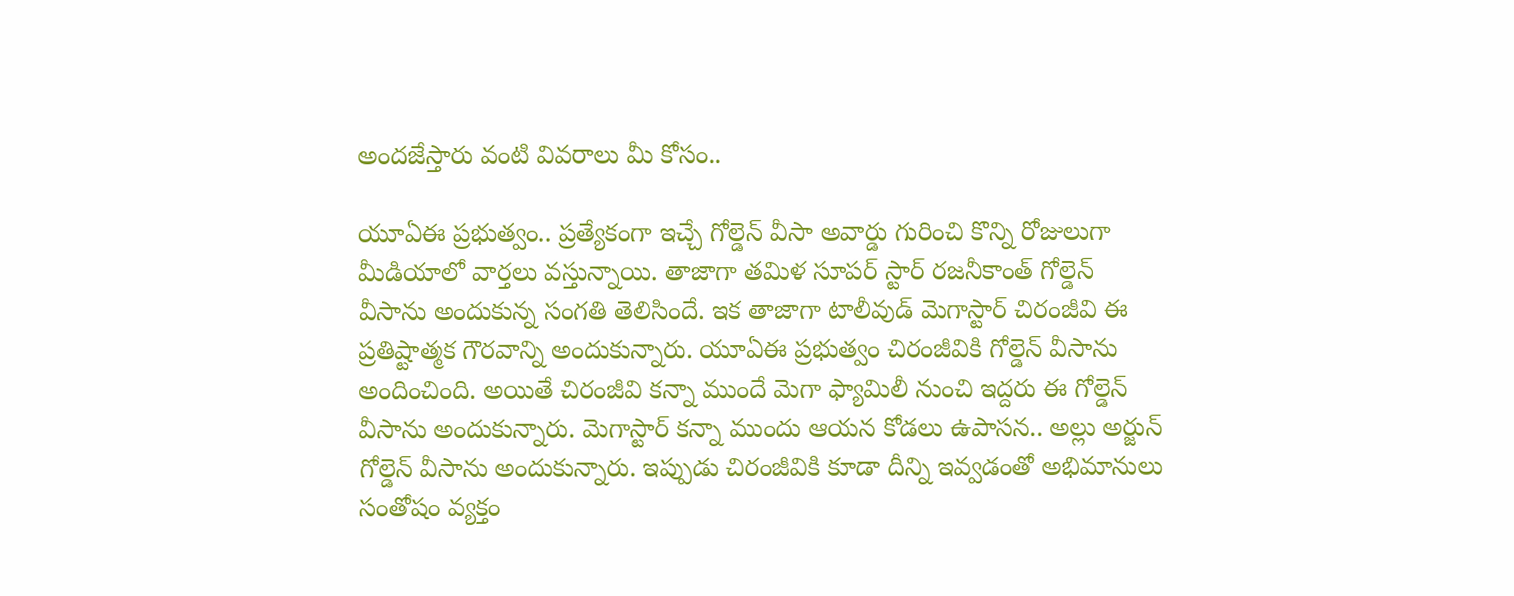అందజేస్తారు వంటి వివరాలు మీ కోసం..

యూఏఈ ప్రభుత్వం.. ప్రత్యేకంగా ఇచ్చే గోల్డెన్‌ వీసా అవార్డు గురించి కొన్ని రోజులుగా మీడియాలో వార్తలు వస్తున్నాయి. తాజాగా తమిళ సూపర్‌ స్టార్‌ రజనీకాంత్‌ గోల్డెన్‌ వీసాను అందుకున్న సంగతి తెలిసిందే. ఇక తాజాగా టాలీవుడ్‌ మెగాస్టార్‌ చిరంజీవి ఈ ప్రతిష్టాత్మక గౌరవాన్ని అందుకున్నారు. యూఏఈ ప్రభుత్వం చిరంజీవికి గోల్డెన్‌ వీసాను అందించింది. అయితే చిరంజీవి కన్నా ముందే మెగా ఫ్యామిలీ నుంచి ఇద్దరు ఈ గోల్డెన్‌ వీసాను అందుకున్నారు. మెగాస్టార్‌ కన్నా ముందు ఆయన కోడలు ఉపాసన.. అల్లు అర్జున్‌ గోల్డెన్‌ వీసాను అందుకున్నారు. ఇప్పుడు చిరంజీవికి కూడా దీన్ని ఇవ్వడంతో అభిమానులు సంతోషం వ్యక్తం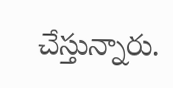చేస్తున్నారు.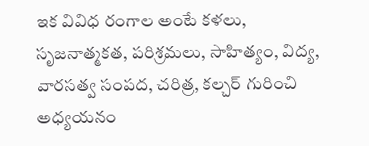ఇక వివిధ రంగాల అంటే కళలు, సృజనాత్మకత, పరిశ్రమలు, సాహిత్యం, విద్య, వారసత్వ సంపద, చరిత్ర, కల్చర్‌ గురించి అధ్యయనం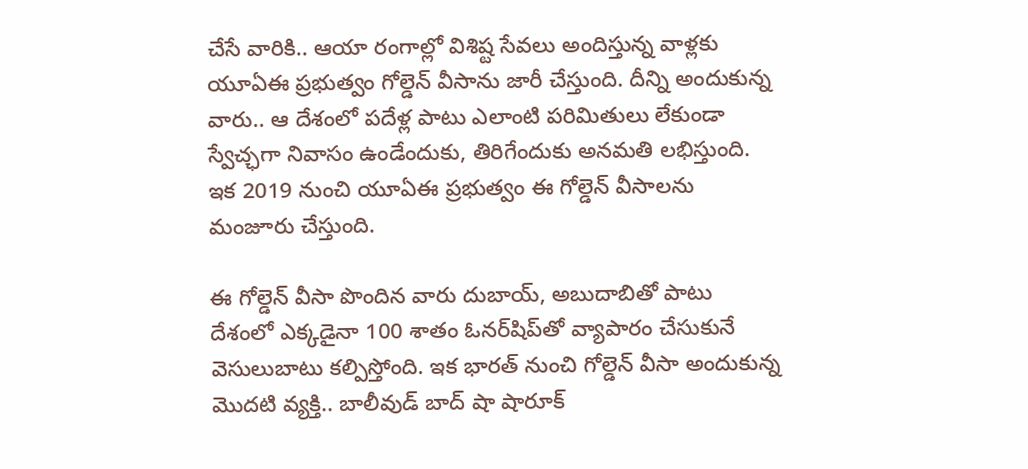చేసే వారికి.. ఆయా రంగాల్లో విశిష్ట సేవలు అందిస్తున్న వాళ్లకు యూఏఈ ప్రభుత్వం గోల్డెన్‌ వీసాను జారీ చేస్తుంది. దీన్ని అందుకున్న వారు.. ఆ దేశంలో పదేళ్ల పాటు ఎలాంటి పరిమితులు లేకుండా స్వేచ్ఛగా నివాసం ఉండేందుకు, తిరిగేందుకు అనమతి లభిస్తుంది. ఇక 2019 నుంచి యూఏఈ ప్రభుత్వం ఈ గోల్డెన్‌ వీసాలను మంజూరు చేస్తుంది.

ఈ గోల్డెన్‌ వీసా పొందిన వారు దుబాయ్‌, అబుదాబితో పాటు దేశంలో ఎక్కడైనా 100 శాతం ఓనర్‌షిప్‌తో వ్యాపారం చేసుకునే వెసులుబాటు కల్పిస్తోంది. ఇక భారత్ నుంచి గోల్డెన్ వీసా అందుకున్న మొదటి వ్యక్తి.. బాలీవుడ్ బాద్ షా షారూక్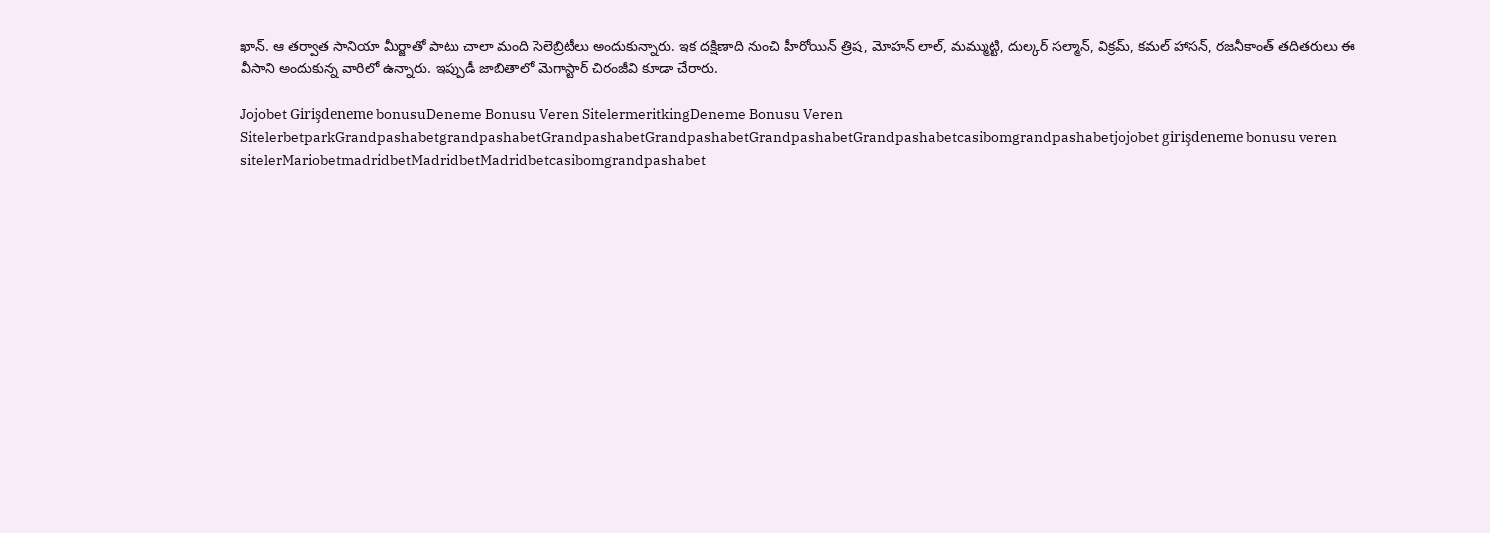ఖాన్. ఆ తర్వాత సానియా మీర్జాతో పాటు చాలా మంది సెలెబ్రిటీలు అందుకున్నారు. ఇక దక్షిణాది నుంచి హీరోయిన్ త్రిష, మోహన్ లాల్, మమ్ముట్టి, దుల్కర్ సల్మాన్, విక్రమ్‌, కమల్‌ హాసన్‌, రజనీకాంత్‌ తదితరులు ఈ వీసాని అందుకున్న వారిలో ఉన్నారు. ఇప్పుడీ జాబితాలో మెగాస్టార్‌ చిరంజీవి కూడా చేరారు.

Jojobet Girişdeneme bonusuDeneme Bonusu Veren SitelermeritkingDeneme Bonusu Veren SitelerbetparkGrandpashabetgrandpashabetGrandpashabetGrandpashabetGrandpashabetGrandpashabetcasibomgrandpashabetjojobet girişdeneme bonusu veren sitelerMariobetmadridbetMadridbetMadridbetcasibomgrandpashabet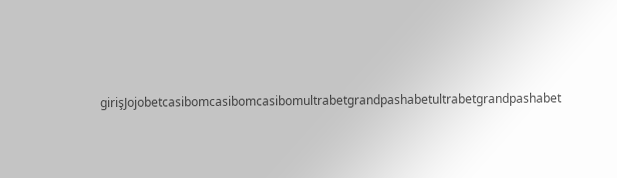girişJojobetcasibomcasibomcasibomultrabetgrandpashabetultrabetgrandpashabet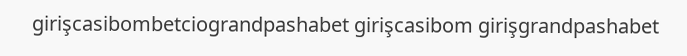girişcasibombetciograndpashabet girişcasibom girişgrandpashabet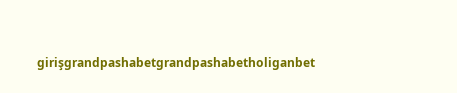girişgrandpashabetgrandpashabetholiganbet